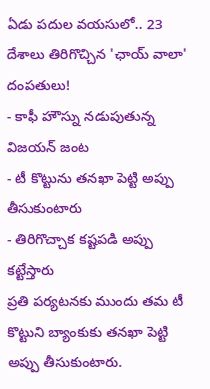ఏడు పదుల వయసులో.. 23 దేశాలు తిరిగొచ్చిన 'ఛాయ్ వాలా' దంపతులు!
- కాఫీ హౌస్ను నడుపుతున్న విజయన్ జంట
- టీ కొట్టును తనఖా పెట్టి అప్పు తీసుకుంటారు
- తిరిగొచ్చాక కష్టపడి అప్పు కట్టేస్తారు
ప్రతి పర్యటనకు ముందు తమ టీ కొట్టుని బ్యాంకుకు తనఖా పెట్టి అప్పు తీసుకుంటారు.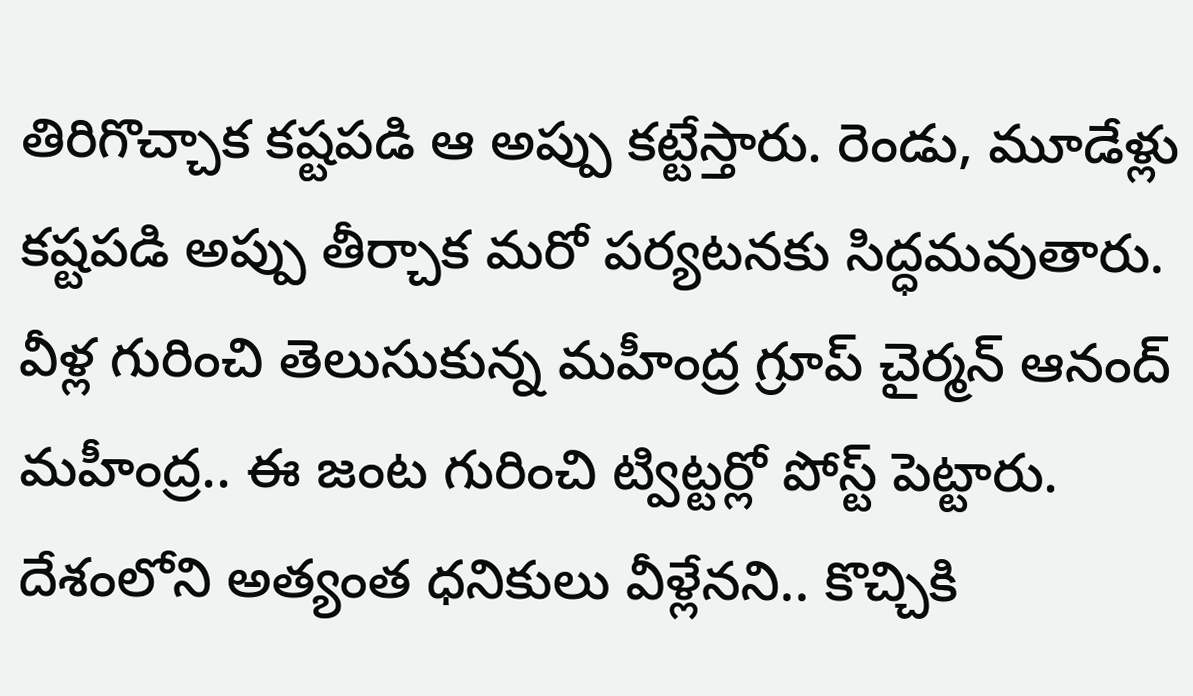తిరిగొచ్చాక కష్టపడి ఆ అప్పు కట్టేస్తారు. రెండు, మూడేళ్లు కష్టపడి అప్పు తీర్చాక మరో పర్యటనకు సిద్ధమవుతారు. వీళ్ల గురించి తెలుసుకున్న మహీంద్ర గ్రూప్ చైర్మన్ ఆనంద్ మహీంద్ర.. ఈ జంట గురించి ట్విట్టర్లో పోస్ట్ పెట్టారు. దేశంలోని అత్యంత ధనికులు వీళ్లేనని.. కొచ్చికి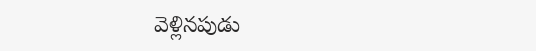వెళ్లినపుడు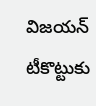విజయన్ టీకొట్టుకు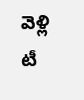వెళ్లి టీ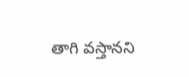తాగి వస్తానని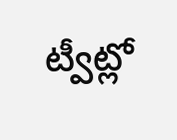ట్వీట్లో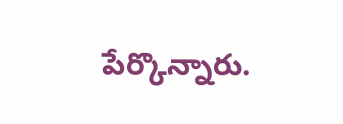పేర్కొన్నారు.